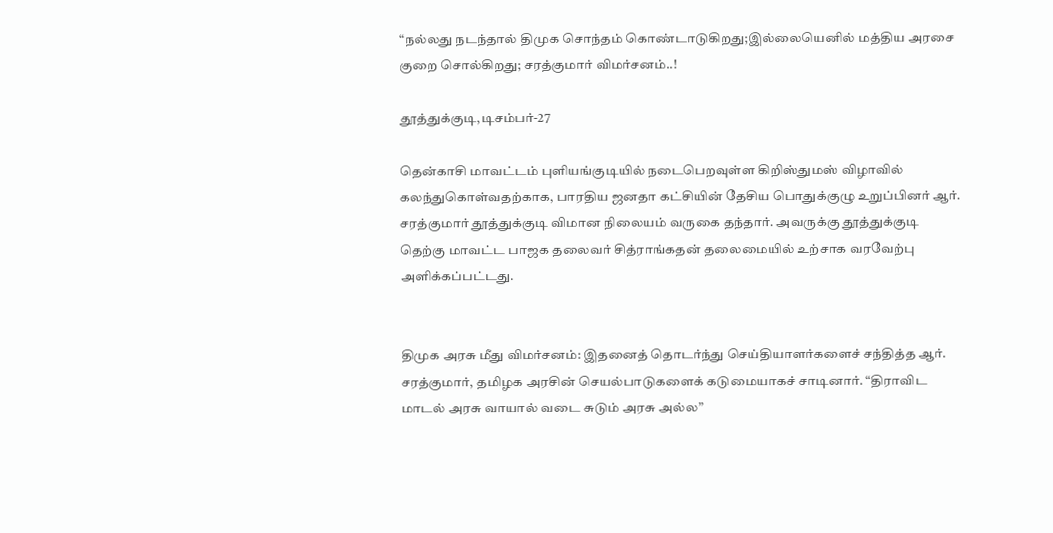“நல்லது நடந்தால் திமுக சொந்தம் கொண்டாடுகிறது;இல்லையெனில் மத்திய அரசை குறை சொல்கிறது; சரத்குமார் விமர்சனம்..!

தூத்துக்குடி,டிசம்பர்-27

தென்காசி மாவட்டம் புளியங்குடியில் நடைபெறவுள்ள கிறிஸ்துமஸ் விழாவில் கலந்துகொள்வதற்காக, பாரதிய ஜனதா கட்சியின் தேசிய பொதுக்குழு உறுப்பினர் ஆர். சரத்குமார் தூத்துக்குடி விமான நிலையம் வருகை தந்தார். அவருக்கு தூத்துக்குடி தெற்கு மாவட்ட பாஜக தலைவர் சித்ராங்கதன் தலைமையில் உற்சாக வரவேற்பு அளிக்கப்பட்டது.


திமுக அரசு மீது விமர்சனம்: இதனைத் தொடர்ந்து செய்தியாளர்களைச் சந்தித்த ஆர். சரத்குமார், தமிழக அரசின் செயல்பாடுகளைக் கடுமையாகச் சாடினார். “திராவிட மாடல் அரசு வாயால் வடை சுடும் அரசு அல்ல”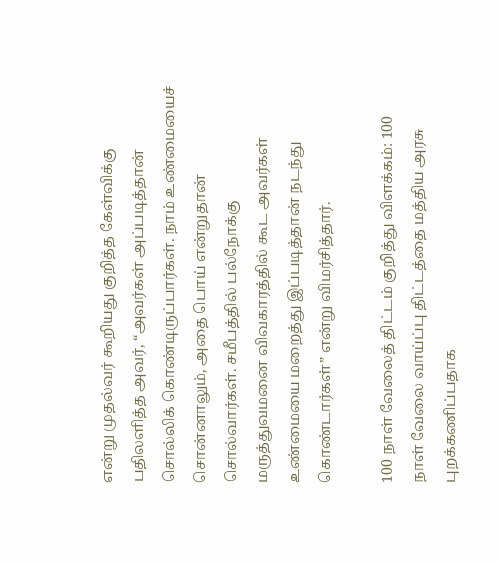என்று முதல்வர் கூறியது குறித்த கேள்விக்கு பதிலளித்த அவர், “அவர்கள் அப்படித்தான் சொல்லிக் கொண்டிருப்பார்கள். நாம் உண்மையைச் சொன்னாலும், அதை பொய் என்றுதான் சொல்வார்கள். சமீபத்தில் பல்நோக்கு மருத்துவமனை விவகாரத்தில் கூட அவர்கள் உண்மையை மறைத்து இப்படித்தான் நடந்து கொண்டார்கள்” என்று விமர்சித்தார்.

100 நாள் வேலைத் திட்டம் குறித்து விளக்கம்: 100 நாள் வேலை வாய்ப்பு திட்டத்தை மத்திய அரசு புறக்கணிப்பதாக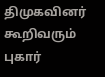திமுகவினர் கூறிவரும் புகார்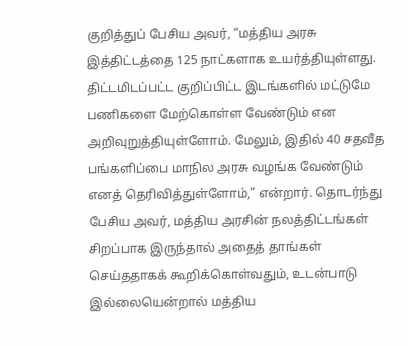குறித்துப் பேசிய அவர், “மத்திய அரசு இத்திட்டத்தை 125 நாட்களாக உயர்த்தியுள்ளது. திட்டமிடப்பட்ட குறிப்பிட்ட இடங்களில் மட்டுமே பணிகளை மேற்கொள்ள வேண்டும் என அறிவுறுத்தியுள்ளோம். மேலும், இதில் 40 சதவீத பங்களிப்பை மாநில அரசு வழங்க வேண்டும் எனத் தெரிவித்துள்ளோம்,” என்றார். தொடர்ந்து பேசிய அவர், மத்திய அரசின் நலத்திட்டங்கள் சிறப்பாக இருந்தால் அதைத் தாங்கள் செய்ததாகக் கூறிக்கொள்வதும், உடன்பாடு இல்லையென்றால் மத்திய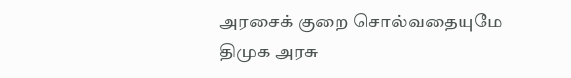அரசைக் குறை சொல்வதையுமே திமுக அரசு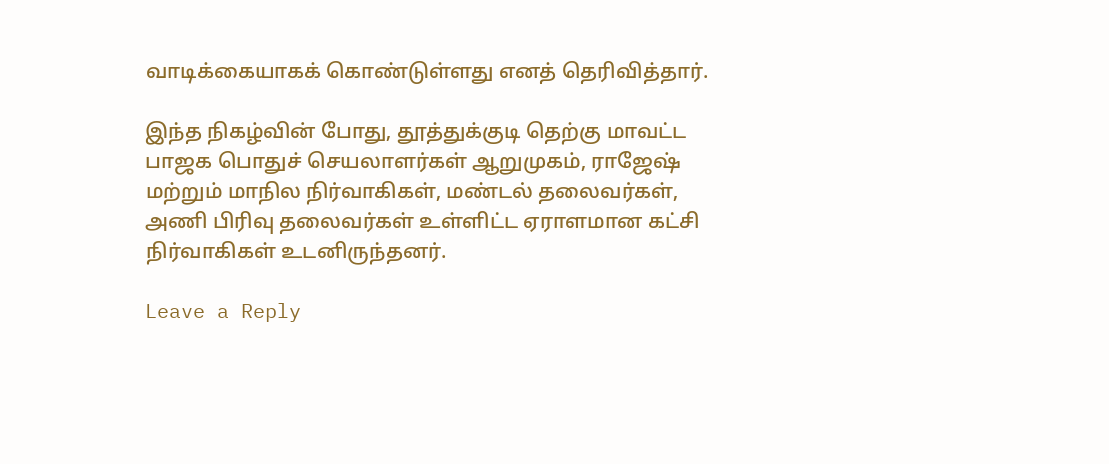வாடிக்கையாகக் கொண்டுள்ளது எனத் தெரிவித்தார்.

இந்த நிகழ்வின் போது, தூத்துக்குடி தெற்கு மாவட்ட பாஜக பொதுச் செயலாளர்கள் ஆறுமுகம், ராஜேஷ் மற்றும் மாநில நிர்வாகிகள், மண்டல் தலைவர்கள், அணி பிரிவு தலைவர்கள் உள்ளிட்ட ஏராளமான கட்சி நிர்வாகிகள் உடனிருந்தனர்.

Leave a Reply